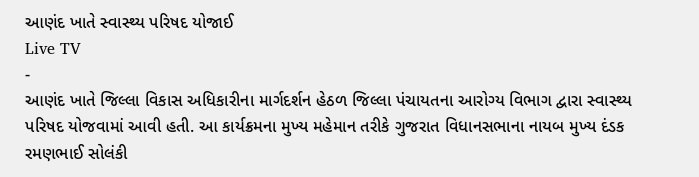આણંદ ખાતે સ્વાસ્થ્ય પરિષદ યોજાઈ
Live TV
-
આણંદ ખાતે જિલ્લા વિકાસ અધિકારીના માર્ગદર્શન હેઠળ જિલ્લા પંચાયતના આરોગ્ય વિભાગ દ્વારા સ્વાસ્થ્ય પરિષદ યોજવામાં આવી હતી. આ કાર્યક્રમના મુખ્ય મહેમાન તરીકે ગુજરાત વિધાનસભાના નાયબ મુખ્ય દંડક રમણભાઈ સોલંકી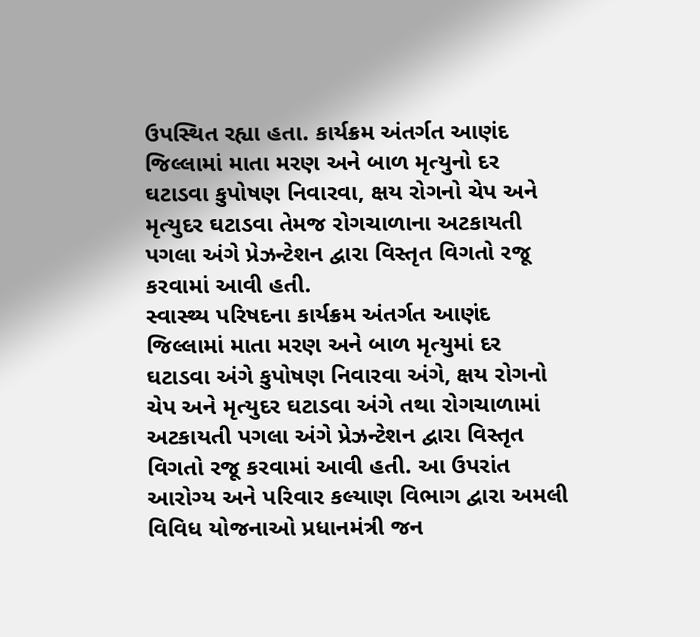ઉપસ્થિત રહ્યા હતા. કાર્યક્રમ અંતર્ગત આણંદ જિલ્લામાં માતા મરણ અને બાળ મૃત્યુનો દર ઘટાડવા કુપોષણ નિવારવા, ક્ષય રોગનો ચેપ અને મૃત્યુદર ઘટાડવા તેમજ રોગચાળાના અટકાયતી પગલા અંગે પ્રેઝન્ટેશન દ્વારા વિસ્તૃત વિગતો રજૂ કરવામાં આવી હતી.
સ્વાસ્થ્ય પરિષદના કાર્યક્રમ અંતર્ગત આણંદ જિલ્લામાં માતા મરણ અને બાળ મૃત્યુમાં દર ઘટાડવા અંગે કુપોષણ નિવારવા અંગે, ક્ષય રોગનો ચેપ અને મૃત્યુદર ઘટાડવા અંગે તથા રોગચાળામાં અટકાયતી પગલા અંગે પ્રેઝન્ટેશન દ્વારા વિસ્તૃત વિગતો રજૂ કરવામાં આવી હતી. આ ઉપરાંત આરોગ્ય અને પરિવાર કલ્યાણ વિભાગ દ્વારા અમલી વિવિધ યોજનાઓ પ્રધાનમંત્રી જન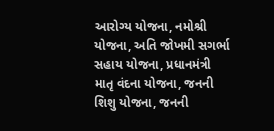આરોગ્ય યોજના, નમોશ્રી યોજના, અતિ જોખમી સગર્ભા સહાય યોજના, પ્રધાનમંત્રી માતૃ વંદના યોજના, જનની શિશુ યોજના, જનની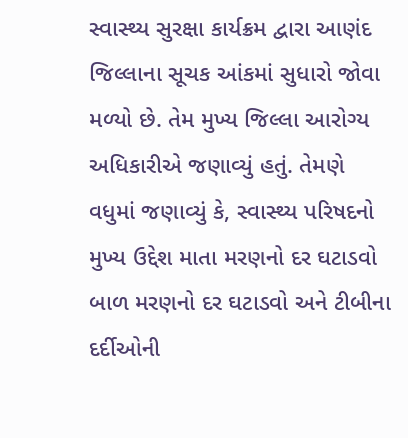સ્વાસ્થ્ય સુરક્ષા કાર્યક્રમ દ્વારા આણંદ જિલ્લાના સૂચક આંકમાં સુધારો જોવા મળ્યો છે. તેમ મુખ્ય જિલ્લા આરોગ્ય અધિકારીએ જણાવ્યું હતું. તેમણે વધુમાં જણાવ્યું કે, સ્વાસ્થ્ય પરિષદનો મુખ્ય ઉદ્દેશ માતા મરણનો દર ઘટાડવો બાળ મરણનો દર ઘટાડવો અને ટીબીના દર્દીઓની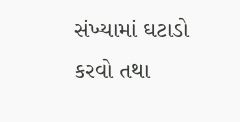સંખ્યામાં ઘટાડો કરવો તથા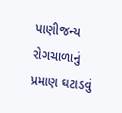પાણીજન્ય રોગચાળાનું પ્રમાણ ઘટાડવું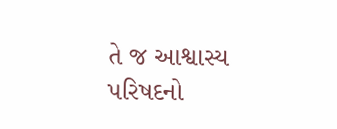તે જ આશ્વાસ્ય પરિષદનો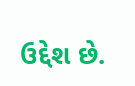ઉદ્દેશ છે.